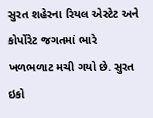સુરત શહેરના રિયલ એસ્ટેટ અને કોર્પોરેટ જગતમાં ભારે ખળભળાટ મચી ગયો છે. સુરત ઇકો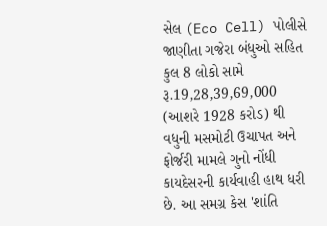સેલ (Eco Cell) પોલીસે જાણીતા ગજેરા બંધુઓ સહિત કુલ 8 લોકો સામે રૂ.19,28,39,69,000 (આશરે 1928 કરોડ) થી વધુની મસમોટી ઉચાપત અને ફોર્જરી મામલે ગુનો નોંધી કાયદેસરની કાર્યવાહી હાથ ધરી છે. આ સમગ્ર કેસ 'શાંતિ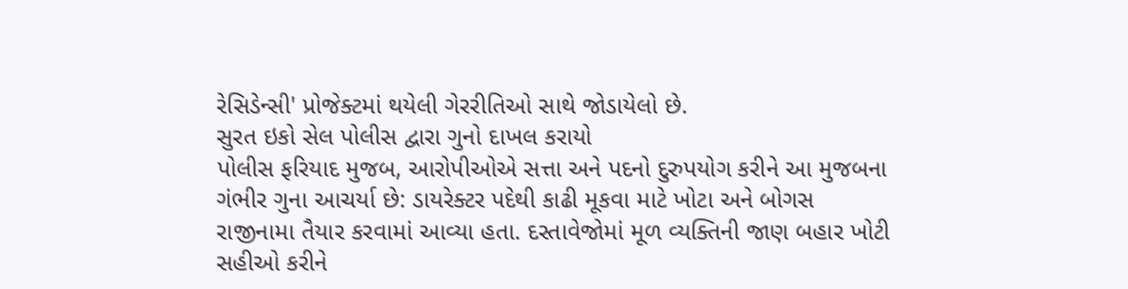રેસિડેન્સી' પ્રોજેક્ટમાં થયેલી ગેરરીતિઓ સાથે જોડાયેલો છે.
સુરત ઇકો સેલ પોલીસ દ્વારા ગુનો દાખલ કરાયો
પોલીસ ફરિયાદ મુજબ, આરોપીઓએ સત્તા અને પદનો દુરુપયોગ કરીને આ મુજબના ગંભીર ગુના આચર્યા છે: ડાયરેક્ટર પદેથી કાઢી મૂકવા માટે ખોટા અને બોગસ રાજીનામા તૈયાર કરવામાં આવ્યા હતા. દસ્તાવેજોમાં મૂળ વ્યક્તિની જાણ બહાર ખોટી સહીઓ કરીને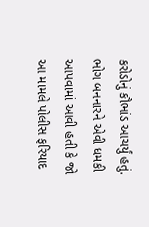કરોડોનું કૌભાંડ આચર્યું હતું. ભોગ બનનારને એવી ધમકી આપવામાં આવી હતી કે જો આ મામલે પોલીસ ફરિયાદ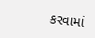કરવામાં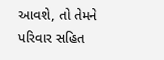આવશે, તો તેમને પરિવાર સહિત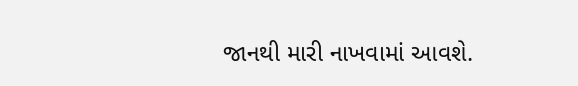જાનથી મારી નાખવામાં આવશે.